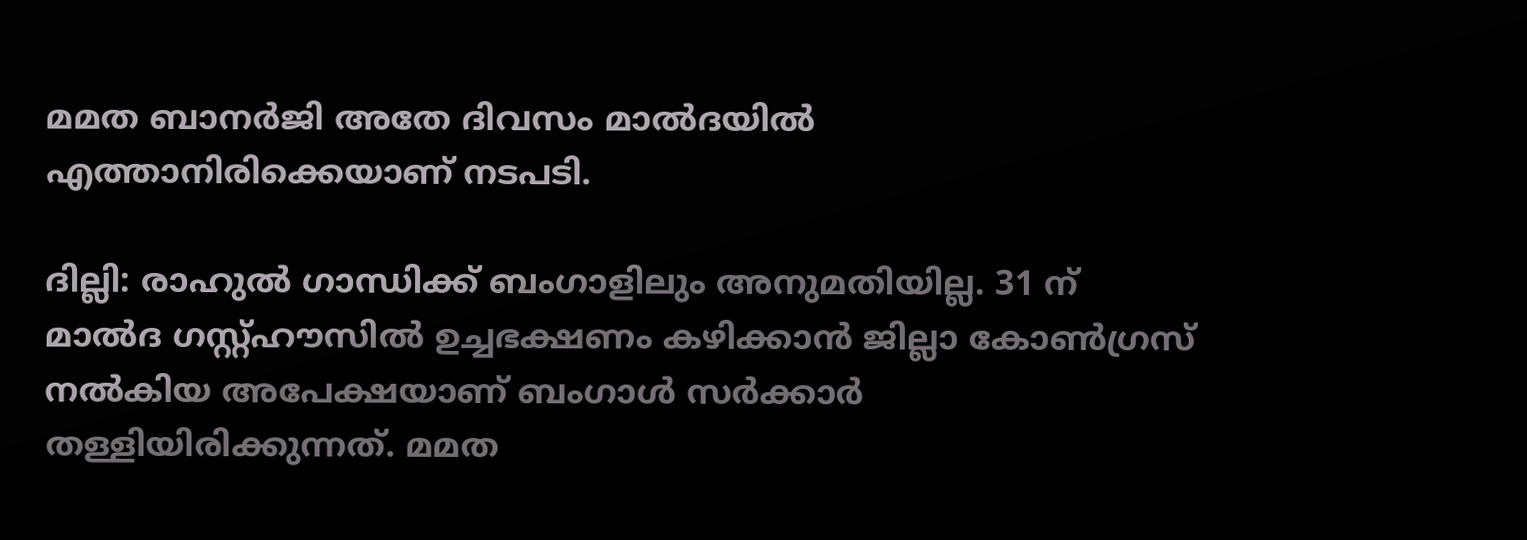മമത ബാനർജി അതേ ദിവസം മാൽദയിൽ എത്താനിരിക്കെയാണ് നടപടി.

ദില്ലി: രാഹുൽ ഗാന്ധിക്ക് ബംഗാളിലും അനുമതിയില്ല. 31 ന് മാൽദ ഗസ്റ്റ്ഹൗസിൽ ഉച്ചഭക്ഷണം കഴിക്കാൻ ജില്ലാ കോൺഗ്രസ് നൽകിയ അപേക്ഷയാണ് ബംഗാൾ സർക്കാർ തള്ളിയിരിക്കുന്നത്. മമത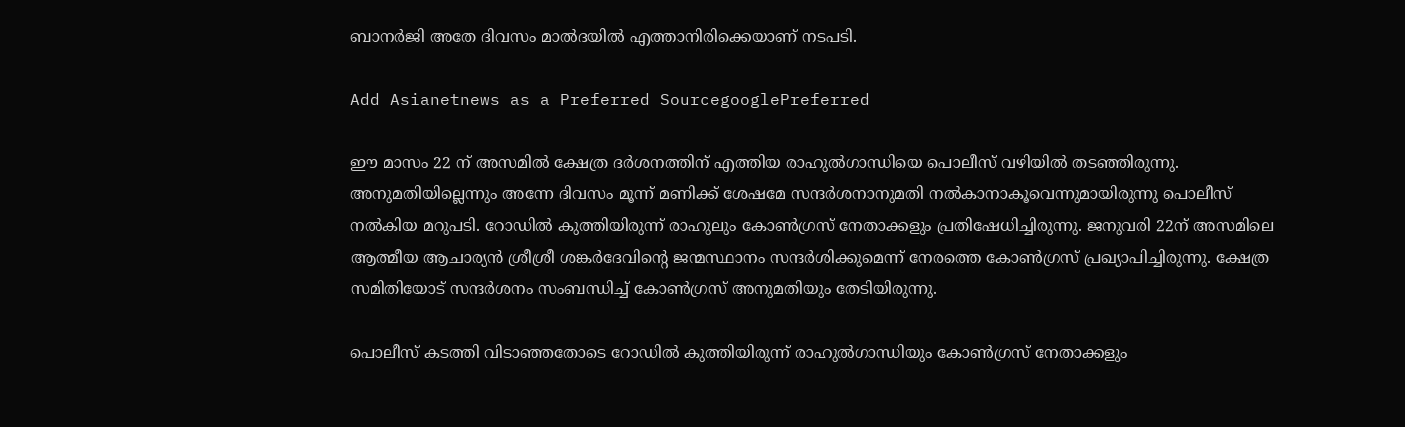ബാനർജി അതേ ദിവസം മാൽദയിൽ എത്താനിരിക്കെയാണ് നടപടി.

Add Asianetnews as a Preferred SourcegooglePreferred

ഈ മാസം 22 ന് അസമില്‍ ക്ഷേത്ര ദർശനത്തിന് എത്തിയ രാഹുല്‍ഗാന്ധിയെ പൊലീസ് വഴിയില്‍ തടഞ്ഞിരുന്നു. അനുമതിയില്ലെന്നും അന്നേ ദിവസം മൂന്ന് മണിക്ക് ശേഷമേ സന്ദർശനാനുമതി നല്‍കാനാകൂവെന്നുമായിരുന്നു പൊലീസ് നല്‍കിയ മറുപടി. റോഡില്‍ കുത്തിയിരുന്ന് രാഹുലും കോണ്‍ഗ്രസ് നേതാക്കളും പ്രതിഷേധിച്ചിരുന്നു. ജനുവരി 22ന് അസമിലെ ആത്മീയ ആചാര്യൻ ശ്രീശ്രീ ശങ്കർദേവിന്‍റെ ജന്മസ്ഥാനം സന്ദർശിക്കുമെന്ന് നേരത്തെ കോണ്‍ഗ്രസ് പ്രഖ്യാപിച്ചിരുന്നു. ക്ഷേത്ര സമിതിയോട് സന്ദർശനം സംബന്ധിച്ച് കോണ്‍ഗ്രസ് അനുമതിയും തേടിയിരുന്നു.

പൊലീസ് കടത്തി വിടാഞ്ഞതോടെ റോഡിൽ കുത്തിയിരുന്ന് രാഹുല്‍ഗാന്ധിയും കോണ്‍ഗ്രസ് നേതാക്കളും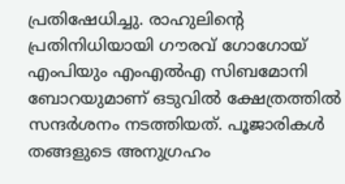പ്രതിഷേധിച്ചു. രാഹുലിന്‍റെ പ്രതിനിധിയായി ഗൗരവ് ഗോഗോയ് എംപിയും എംഎല്‍എ സിബമോനി ബോറയുമാണ് ഒടുവില്‍ ക്ഷേത്രത്തില്‍ സന്ദർശനം നടത്തിയത്. പൂജാരികള്‍ തങ്ങളുടെ അനുഗ്രഹം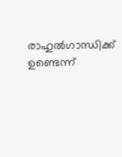രാഹുല്‍ഗാന്ധിക്ക് ഉണ്ടെന്ന്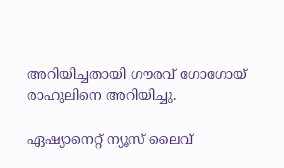അറിയിച്ചതായി ഗൗരവ് ഗോഗോയ് രാഹുലിനെ അറിയിച്ചു.

ഏഷ്യാനെറ്റ് ന്യൂസ് ലൈവ്